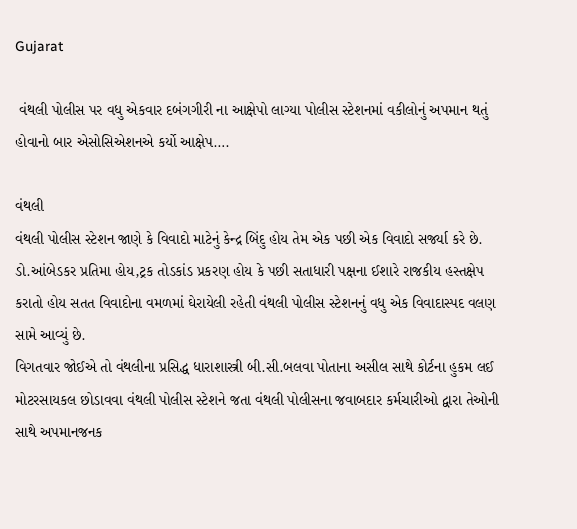Gujarat

 વંથલી પોલીસ પર વધુ એકવાર દબંગગીરી ના આક્ષેપો લાગ્યા પોલીસ સ્ટેશનમાં વકીલોનું અપમાન થતું હોવાનો બાર એસોસિએશનએ કર્યો આક્ષેપ….

વંથલી
વંથલી પોલીસ સ્ટેશન જાણે કે વિવાદો માટેનું કેન્દ્ર બિંદુ હોય તેમ એક પછી એક વિવાદો સર્જ્યા કરે છે. ડો.આંબેડકર પ્રતિમા હોય,ટ્રક તોડકાંડ પ્રકરણ હોય કે પછી સતાધારી પક્ષના ઈશારે રાજકીય હસ્તક્ષેપ કરાતો હોય સતત વિવાદોના વમળમાં ઘેરાયેલી રહેતી વંથલી પોલીસ સ્ટેશનનું વધુ એક વિવાદાસ્પદ વલણ સામે આવ્યું છે.
વિગતવાર જોઈએ તો વંથલીના પ્રસિદ્ધ ધારાશાસ્ત્રી બી.સી.બલવા પોતાના અસીલ સાથે કોર્ટના હુકમ લઈ મોટરસાયકલ છોડાવવા વંથલી પોલીસ સ્ટેશને જતા વંથલી પોલીસના જવાબદાર કર્મચારીઓ દ્વારા તેઓની સાથે અપમાનજનક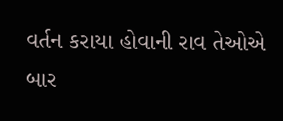વર્તન કરાયા હોવાની રાવ તેઓએ બાર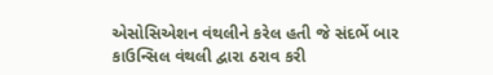એસોસિએશન વંથલીને કરેલ હતી જે સંદર્ભે બાર કાઉન્સિલ વંથલી દ્વારા ઠરાવ કરી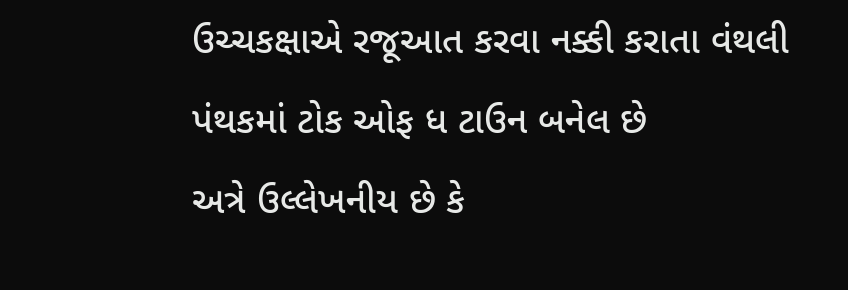ઉચ્ચકક્ષાએ રજૂઆત કરવા નક્કી કરાતા વંથલી પંથકમાં ટોક ઓફ ધ ટાઉન બનેલ છે
અત્રે ઉલ્લેખનીય છે કે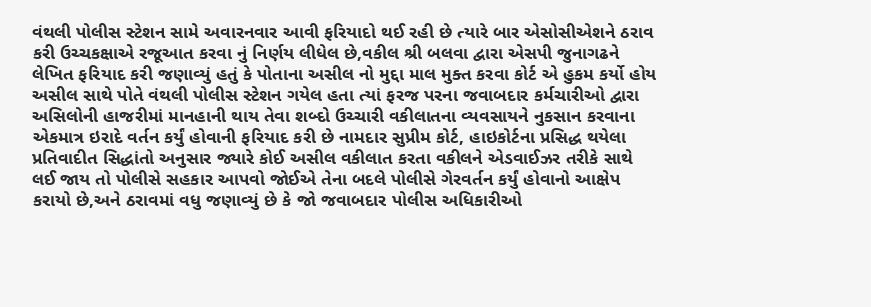વંથલી પોલીસ સ્ટેશન સામે અવારનવાર આવી ફરિયાદો થઈ રહી છે ત્યારે બાર એસોસીએશને ઠરાવ કરી ઉચ્ચકક્ષાએ રજૂઆત કરવા નું નિર્ણય લીધેલ છે,વકીલ શ્રી બલવા દ્વારા એસપી જુનાગઢને લેખિત ફરિયાદ કરી જણાવ્યું હતું કે પોતાના અસીલ નો મુદ્દા માલ મુક્ત કરવા કોર્ટ એ હુકમ કર્યો હોય અસીલ સાથે પોતે વંથલી પોલીસ સ્ટેશન ગયેલ હતા ત્યાં ફરજ પરના જવાબદાર કર્મચારીઓ દ્વારા અસિલોની હાજરીમાં માનહાની થાય તેવા શબ્દો ઉચ્ચારી વકીલાતના વ્યવસાયને નુકસાન કરવાના એકમાત્ર ઇરાદે વર્તન કર્યું હોવાની ફરિયાદ કરી છે નામદાર સુપ્રીમ કોર્ટ, હાઇકોર્ટના પ્રસિદ્ધ થયેલા પ્રતિવાદીત સિદ્ધાંતો અનુસાર જ્યારે કોઈ અસીલ વકીલાત કરતા વકીલને એડવાઈઝર તરીકે સાથે લઈ જાય તો પોલીસે સહકાર આપવો જોઈએ તેના બદલે પોલીસે ગેરવર્તન કર્યું હોવાનો આક્ષેપ કરાયો છે,અને ઠરાવમાં વધુ જણાવ્યું છે કે જો જવાબદાર પોલીસ અધિકારીઓ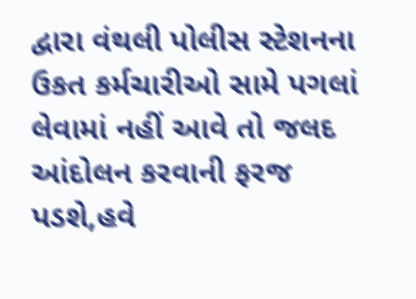દ્વારા વંથલી પોલીસ સ્ટેશનના ઉકત કર્મચારીઓ સામે પગલાં લેવામાં નહીં આવે તો જલદ આંદોલન કરવાની ફરજ પડશે,હવે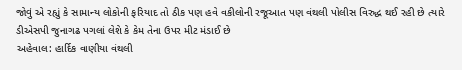જોવું એ રહ્યું કે સામાન્ય લોકોની ફરિયાદ તો ઠીક પણ હવે વકીલોની રજૂઆત પણ વંથલી પોલીસ વિરુદ્ધ થઈ રહી છે ત્યારે ડીએસપી જુનાગઢ પગલાં લેશે કે કેમ તેના ઉપર મીટ મંડાઈ છે
અહેવાલ: હાર્દિક વાણીયા વંથલી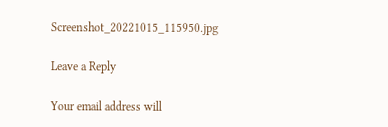Screenshot_20221015_115950.jpg

Leave a Reply

Your email address will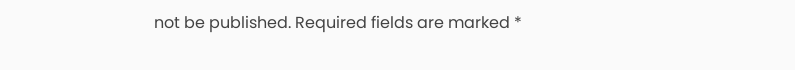not be published. Required fields are marked *